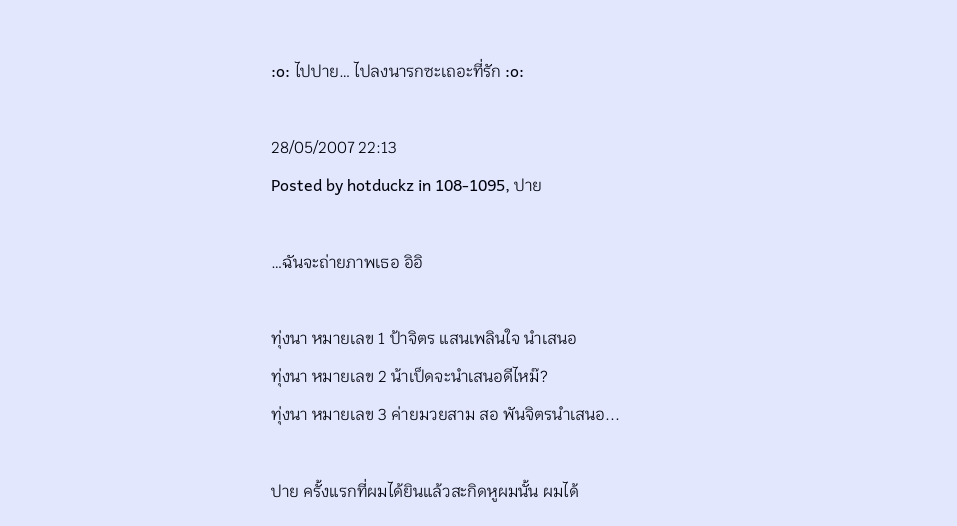:o: ไปปาย… ไปลงนารกซะเถอะที่รัก :o:

28/05/2007 22:13
Posted by hotduckz in 108-1095, ปาย

…ฉันจะถ่ายภาพเธอ อิอิ

ทุ่งนา หมายเลข 1 ป้าจิตร แสนเพลินใจ นำเสนอ
ทุ่งนา หมายเลข 2 น้าเป็ดจะนำเสนอดีไหม๊?
ทุ่งนา หมายเลข 3 ค่ายมวยสาม สอ พันจิตรนำเสนอ...

ปาย ครั้งแรกที่ผมได้ยินแล้วสะกิดหูผมนั้น ผมได้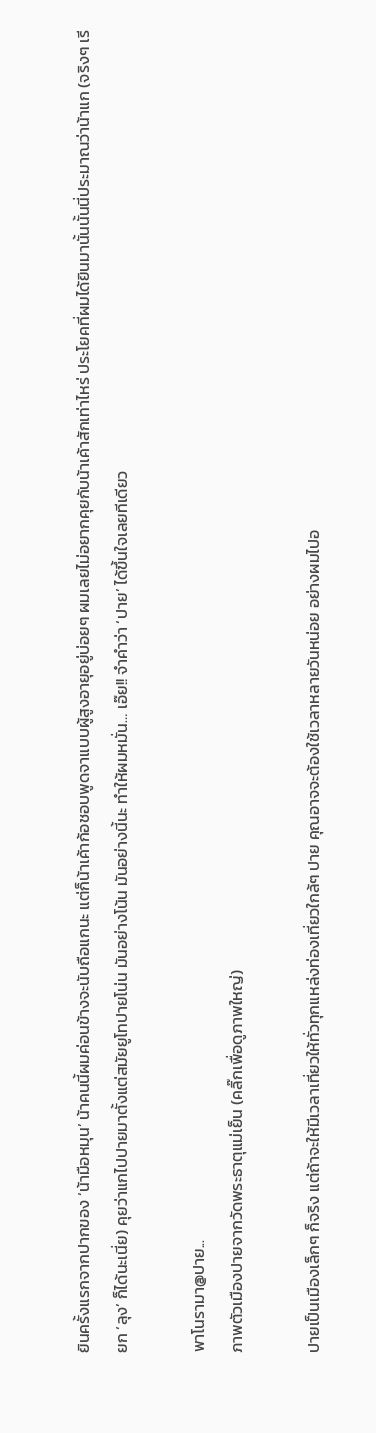ยินครั้งแรกจากปากของ ‘น้ามือหมุน’ น้าคนนี้ผมค่อนข้างจะนับถือแกนะ แต่ก็น้าเค้าก้อชอบพูดจาแบบผู้สูงอายุอยู่บ่อยๆ ผมเลยไม่อยากคุยกับน้าเค้าสักเท่าไหร่ ประโยคที่ผมได้ยินมานั้นนั้นนี่ประมาณว่าน้าแก (จริงๆ เรียก ‘ลุง’ ก็ได้นะเนี่ย) คุยว่าแกไปปายมาตั้งแต่สมัยยูโทปายโน่น มันอย่างโน้น มันอย่างนี้นะ ทำให้ผมหมั่น… เอ๊ย!! จำคำว่า ‘ปาย’ ได้ขึ้นใจเลยทีเดียว

พาโนรามา@ปาย...
ภาพตัวเมืองปายจากวัดพระธาตุแม่เย็น (คลิ๊กเพื่อดูภาพใหญ่)

ปายเป็นเมืองเล็กๆ ก็จริง แต่ถ้าจะให้มีเวลาเที่ยวให้ทั่วทุกแหล่งท่องเที่ยวใกล้ๆ ปาย คุณอาจจะต้องใช้เวลาหลายวันหน่อย อย่างผมไปอ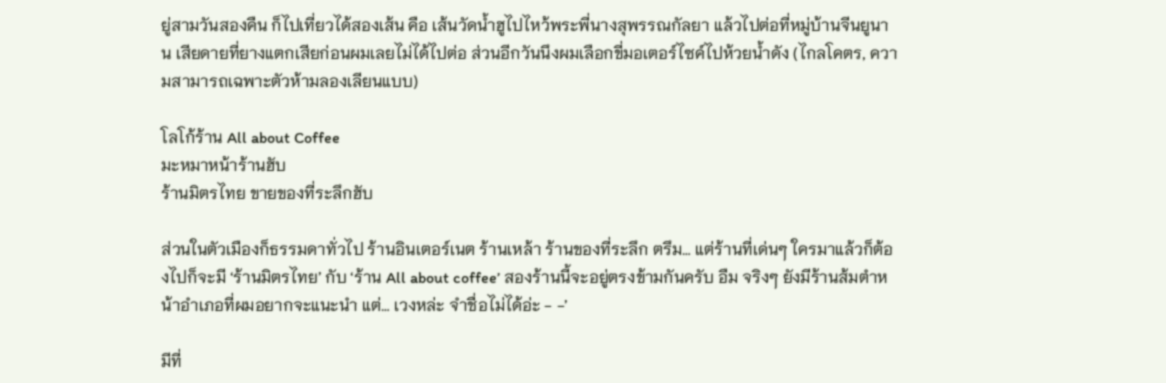ยู่สามวันสองคืน ก็ไปเที่ยวได้สองเส้น คือ เส้นวัดน้ำฮูไปไหว้พระพี่นางสุพรรณกัลยา แล้วไปต่อที่หมู่บ้านจีนยูนาน เสียดายที่ยางแตกเสียก่อนผมเลยไม่ได้ไปต่อ ส่วนอีกวันนึงผมเลือกขี่มอเตอร์ไซค์ไปห้วยน้ำดัง (ไกลโคตร, ความสามารถเฉพาะตัวห้ามลองเลียนแบบ)

โลโก้ร้าน All about Coffee
มะหมาหน้าร้านฮับ
ร้านมิตรไทย ขายของที่ระลึกฮับ

ส่วนในตัวเมืองก็ธรรมดาทั่วไป ร้านอินเตอร์เนต ร้านเหล้า ร้านของที่ระลึก ตรึม… แต่ร้านที่เด่นๆ ใครมาแล้วก็ต้องไปก็จะมี ‘ร้านมิตรไทย’ กับ ‘ร้าน All about coffee’ สองร้านนี้จะอยู่ตรงข้ามกันครับ อืม จริงๆ ยังมีร้านส้มตำหน้าอำเภอที่ผมอยากจะแนะนำ แต่… เวงหล่ะ จำชื่อไม่ได้อ่ะ - -’

มีที่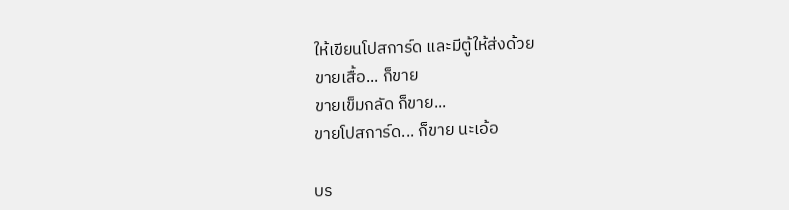ให้เขียนโปสการ์ด และมีตู้ให้ส่งด้วย
ขายเสื้อ... ก็ขาย
ขายเข็มกลัด ก็ขาย...
ขายโปสการ์ด... ก็ขาย นะเอ้อ

บร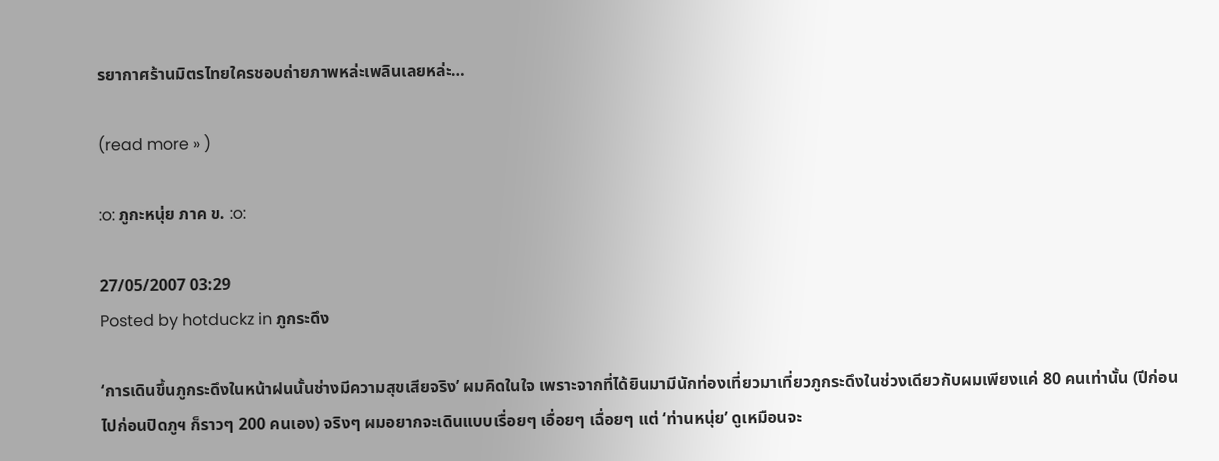รยากาศร้านมิตรไทยใครชอบถ่ายภาพหล่ะเพลินเลยหล่ะ…

(read more » )

:o: ภูกะหนุ่ย ภาค ข. :o:

27/05/2007 03:29
Posted by hotduckz in ภูกระดึง

‘การเดินขึ้นภูกระดึงในหน้าฝนนั้นช่างมีความสุขเสียจริง’ ผมคิดในใจ เพราะจากที่ได้ยินมามีนักท่องเที่ยวมาเที่ยวภูกระดึงในช่วงเดียวกับผมเพียงแค่ 80 คนเท่านั้น (ปีก่อนไปก่อนปิดภูฯ ก็ราวๆ 200 คนเอง) จริงๆ ผมอยากจะเดินแบบเรื่อยๆ เอื่อยๆ เฉื่อยๆ แต่ ‘ท่านหนุ่ย’ ดูเหมือนจะ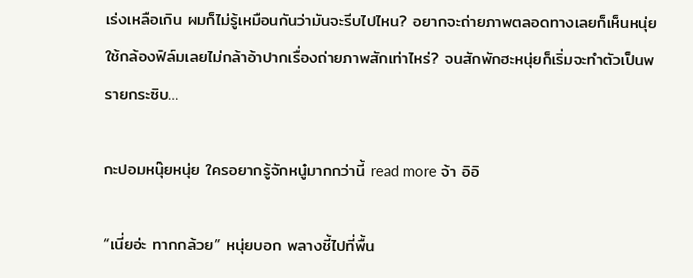เร่งเหลือเกิน ผมก็ไม่รู้เหมือนกันว่ามันจะรีบไปไหน? อยากจะถ่ายภาพตลอดทางเลยก็เห็นหนุ่ยใช้กล้องฟิล์มเลยไม่กล้าอ้าปากเรื่องถ่ายภาพสักเท่าไหร่? จนสักพักฮะหนุ่ยก็เริ่มจะทำตัวเป็นพรายกระซิบ…

กะปอมหนุ๊ยหนุ่ย ใครอยากรู้จักหนู๋มากกว่านี้ read more จ้า อิอิ

“เนี่ยอ่ะ ทากกล้วย” หนุ่ยบอก พลางชี้ไปที่พื้น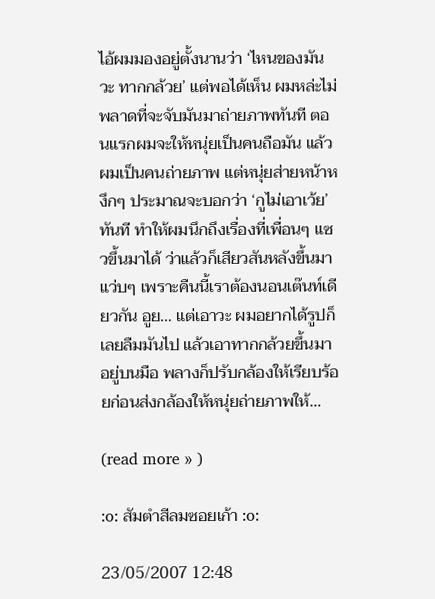ไอ้ผมมองอยู่ตั้งนานว่า ‘ไหนของมันวะ ทากกล้วย’ แต่พอได้เห็น ผมหล่ะไม่พลาดที่จะจับมันมาถ่ายภาพทันที ตอนแรกผมจะให้หนุ่ยเป็นคนถือมัน แล้วผมเป็นคนถ่ายภาพ แต่หนุ่ยส่ายหน้าหงึกๆ ประมาณจะบอกว่า ‘กูไม่เอาเว้ย’ ทันที ทำให้ผมนึกถึงเรื่องที่เพื่อนๆ แซวขึ้นมาได้ ว่าแล้วก็เสียวสันหลังขึ้นมาแว่บๆ เพราะคืนนี้เราต้องนอนเต๊นท์เดียวกัน อูย… แต่เอาวะ ผมอยากได้รูปก็เลยลืมมันไป แล้วเอาทากกล้วยขึ้นมาอยู่บนมือ พลางก็ปรับกล้องให้เรียบร้อยก่อนส่งกล้องให้หนุ่ยถ่ายภาพให้…

(read more » )

:o: สัมตำสีลมซอยเก้า :o:

23/05/2007 12:48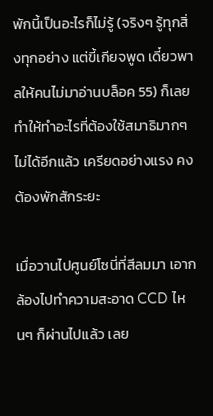พักนี้เป็นอะไรก็ไม่รู้ (จริงๆ รู้ทุกสิ่งทุกอย่าง แต่ขี้เกียจพูด เดี๋ยวพาลให้คนไม่มาอ่านบล็อค 55) ก็เลยทำให้ทำอะไรที่ต้องใช้สมาธิมากๆ ไม่ได้อีกแล้ว เครียดอย่างแรง คงต้องพักสักระยะ

เมื่อวานไปศูนย์โซนี่ที่สีลมมา เอากล้องไปทำความสะอาด CCD ไหนๆ ก็ผ่านไปแล้ว เลย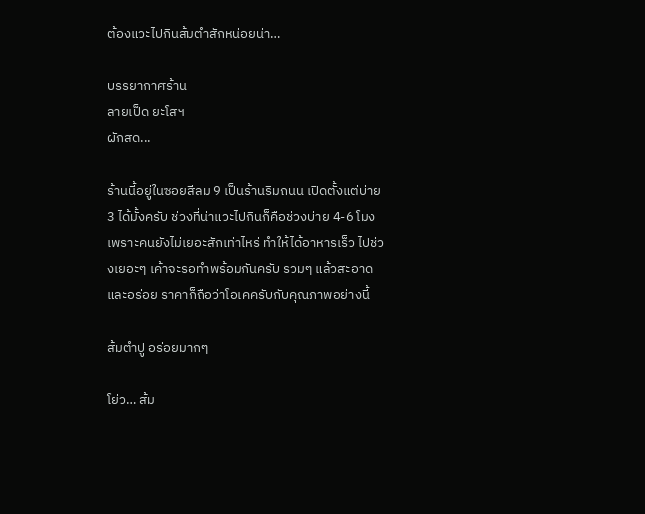ต้องแวะไปกินส้มตำสักหน่อยน่า…

บรรยากาศร้าน
ลายเป็ด ยะโสฯ
ผักสด...

ร้านนี้อยู่ในซอยสีลม 9 เป็นร้านริมถนน เปิดตั้งแต่บ่าย 3 ได้มั้งครับ ช่วงที่น่าแวะไปกินก็คือช่วงบ่าย 4-6 โมง เพราะคนยังไม่เยอะสักเท่าไหร่ ทำให้ได้อาหารเร็ว ไปช่วงเยอะๆ เค้าจะรอทำพร้อมกันครับ รวมๆ แล้วสะอาดและอร่อย ราคาก็ถือว่าโอเคครับกับคุณภาพอย่างนี้

ส้มตำปู อร่อยมากๆ

โย่ว… ส้ม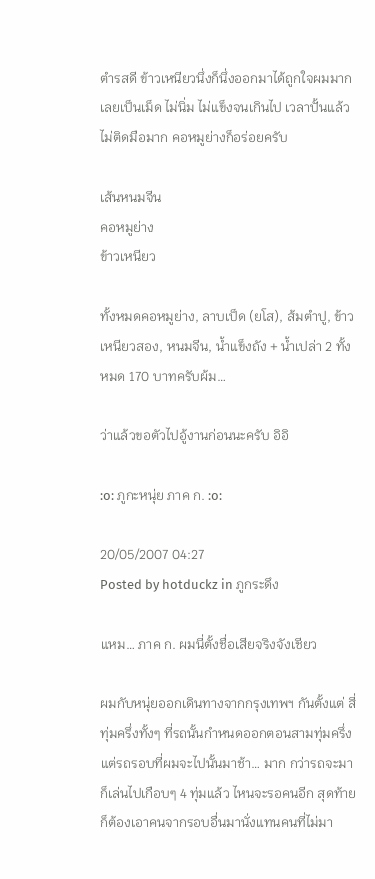ตำรสดี ข้าวเหนียวนึ่งก็นึ่งออกมาได้ถูกใจผมมากเลยเป็นเม็ด ไม่นิ่ม ไม่แข็งจนเกินไป เวลาปั้นแล้วไม่ติดมือมาก คอหมูย่างก็อร่อยครับ

เส้นหนมจีน
คอหมูย่าง
ข้าวเหนียว

ทั้งหมดคอหมูย่าง, ลาบเป็ด (ยโส), ส้มตำปู, ข้าวเหนียวสอง, หนมจีน, น้ำแข็งถัง + น้ำเปล่า 2 ทั้งหมด 170 บาทครับผ้ม…

ว่าแล้วขอตัวไปอู้งานก่อนนะครับ อิอิ

:o: ภูกะหนุ่ย ภาค ก. :o:

20/05/2007 04:27
Posted by hotduckz in ภูกระดึง

แหม… ภาค ก. ผมนี่ตั้งชื่อเสียจริงจังเชียว

ผมกับหนุ่ยออกเดินทางจากกรุงเทพฯ กันตั้งแต่ สี่ทุ่มครึ่งทั้งๆ ที่รถนั้นกำหนดออกตอนสามทุ่มครึ่ง แต่รถรอบที่ผมจะไปนั้นมาช้า… มาก กว่ารถจะมาก็เล่นไปเกือบๆ 4 ทุ่มแล้ว ไหนจะรอคนอีก สุดท้าย ก็ต้องเอาคนจากรอบอื่นมานั่งแทนคนที่ไม่มา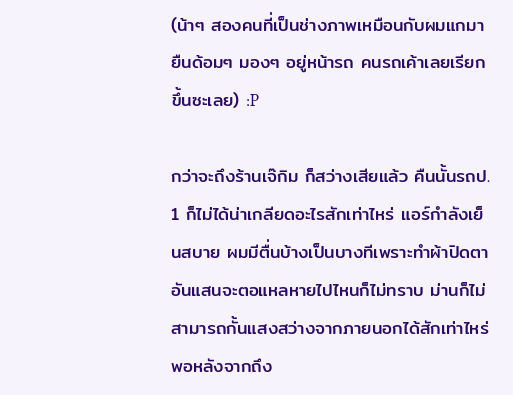(น้าๆ สองคนที่เป็นช่างภาพเหมือนกับผมแกมายืนด้อมๆ มองๆ อยู่หน้ารถ คนรถเค้าเลยเรียกขึ้นซะเลย) :P

กว่าจะถึงร้านเจ๊กิม ก็สว่างเสียแล้ว คืนนั้นรถป. 1 ก็ไม่ได้น่าเกลียดอะไรสักเท่าไหร่ แอร์กำลังเย็นสบาย ผมมีตื่นบ้างเป็นบางทีเพราะทำผ้าปิดตาอันแสนจะตอแหลหายไปไหนก็ไม่ทราบ ม่านก็ไม่สามารถกั้นแสงสว่างจากภายนอกได้สักเท่าไหร่ พอหลังจากถึง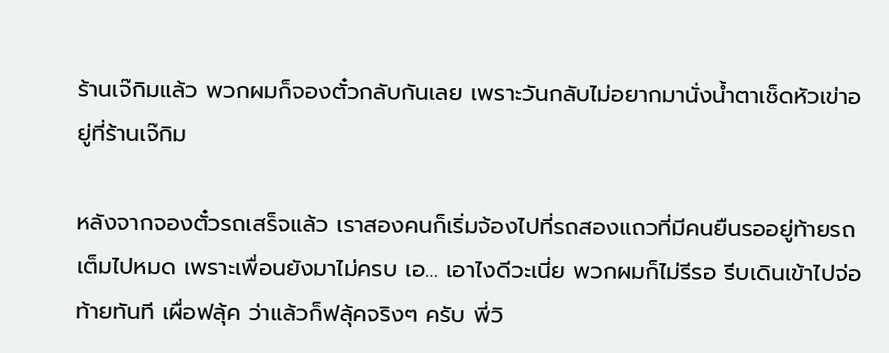ร้านเจ๊กิมแล้ว พวกผมก็จองตั๋วกลับกันเลย เพราะวันกลับไม่อยากมานั่งน้ำตาเช็ดหัวเข่าอยู่ที่ร้านเจ๊กิม

หลังจากจองตั๋วรถเสร็จแล้ว เราสองคนก็เริ่มจ้องไปที่รถสองแถวที่มีคนยืนรออยู่ท้ายรถเต็มไปหมด เพราะเพื่อนยังมาไม่ครบ เอ… เอาไงดีวะเนี่ย พวกผมก็ไม่รีรอ รีบเดินเข้าไปจ่อท้ายทันที เผื่อฟลุ้ค ว่าแล้วก็ฟลุ้คจริงๆ ครับ พี่วิ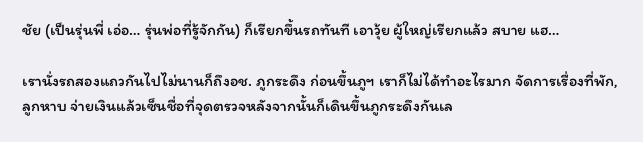ชัย (เป็นรุ่นพี่ เอ่อ… รุ่นพ่อที่รู้จักกัน) ก็เรียกขึ้นรถทันที เอาวุ้ย ผู้ใหญ่เรียกแล้ว สบาย แฮ…

เรานั่งรถสองแถวกันไปไม่นานก็ถึงอช. ภูกระดึง ก่อนขึ้นภูฯ เราก็ไม่ได้ทำอะไรมาก จัดการเรื่องที่พัก, ลูกหาบ จ่ายเงินแล้วเซ็นชื่อที่จุดตรวจหลังจากนั้นก็เดินขึ้นภูกระดึงกันเล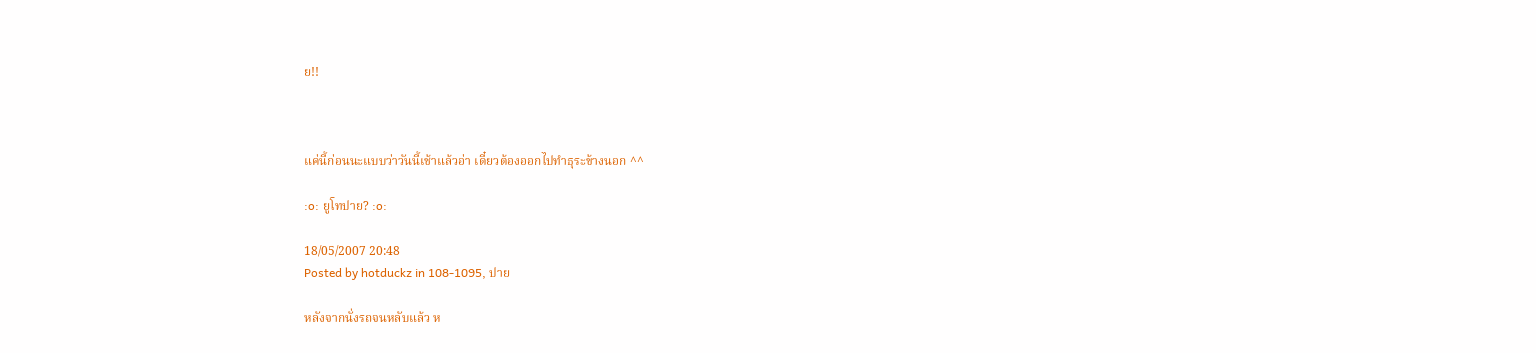ย!!



แค่นี้ก่อนนะแบบว่าวันนี้เช้าแล้วอ่า เดี๋ยวต้องออกไปทำธุระข้างนอก ^^

:o: ยูโทปาย? :o:

18/05/2007 20:48
Posted by hotduckz in 108-1095, ปาย

หลังจากนั่งรถจนหลับแล้ว ห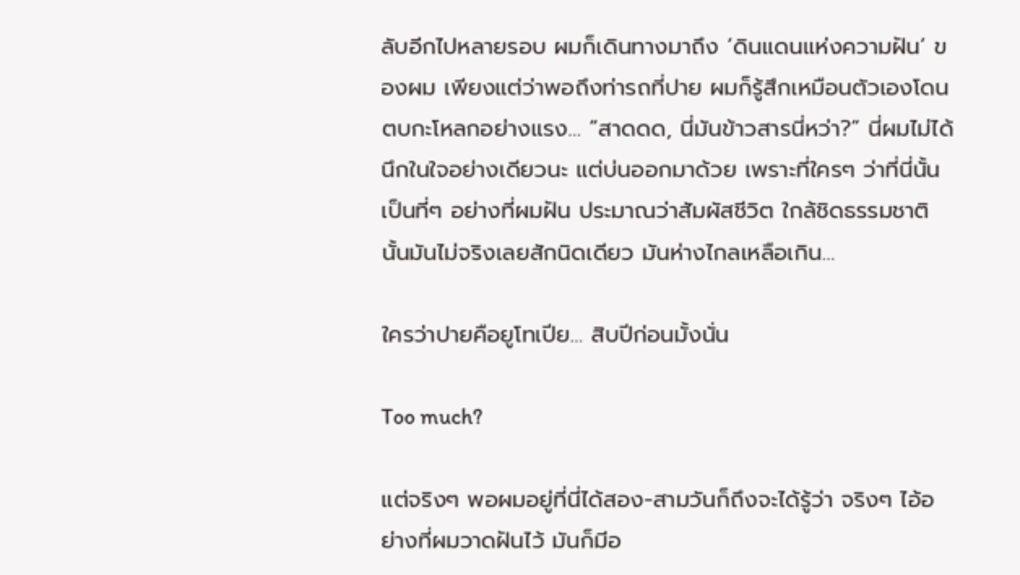ลับอีกไปหลายรอบ ผมก็เดินทางมาถึง ‘ดินแดนแห่งความฝัน’ ของผม เพียงแต่ว่าพอถึงท่ารถที่ปาย ผมก็รู้สึกเหมือนตัวเองโดนตบกะโหลกอย่างแรง… “สาดดด, นี่มันข้าวสารนี่หว่า?” นี่ผมไม่ได้นึกในใจอย่างเดียวนะ แต่บ่นออกมาด้วย เพราะที่ใครๆ ว่าที่นี่นั้นเป็นที่ๆ อย่างที่ผมฝัน ประมาณว่าสัมผัสชีวิต ใกล้ชิดธรรมชาตินั้นมันไม่จริงเลยสักนิดเดียว มันห่างไกลเหลือเกิน…

ใครว่าปายคือยูโทเปีย… สิบปีก่อนมั้งนั่น

Too much?

แต่จริงๆ พอผมอยู่ที่นี่ได้สอง-สามวันก็ถึงจะได้รู้ว่า จริงๆ ไอ้อย่างที่ผมวาดฝันไว้ มันก็มีอ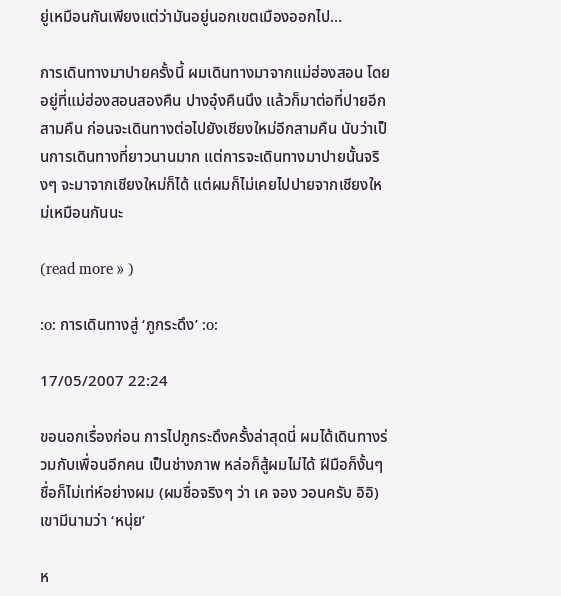ยู่เหมือนกันเพียงแต่ว่ามันอยู่นอกเขตเมืองออกไป…

การเดินทางมาปายครั้งนี้ ผมเดินทางมาจากแม่ฮ่องสอน โดยอยู่ที่แม่ฮ่องสอนสองคืน ปางอุ๋งคืนนึง แล้วก็มาต่อที่ปายอีกสามคืน ก่อนจะเดินทางต่อไปยังเชียงใหม่อีกสามคืน นับว่าเป็นการเดินทางที่ยาวนานมาก แต่การจะเดินทางมาปายนั้นจริงๆ จะมาจากเชียงใหม่ก็ได้ แต่ผมก็ไม่เคยไปปายจากเชียงใหม่เหมือนกันนะ

(read more » )

:o: การเดินทางสู่ ‘ภูกระดึง’ :o:

17/05/2007 22:24

ขอนอกเรื่องก่อน การไปภูกระดึงครั้งล่าสุดนี่ ผมได้เดินทางร่วมกับเพื่อนอีกคน เป็นช่างภาพ หล่อก็สู้ผมไม่ได้ ฝีมือก็งั้นๆ ชื่อก็ไม่เท่ห์อย่างผม (ผมชื่อจริงๆ ว่า เค จอง วอนครับ อิอิ) เขามีนามว่า ‘หนุ่ย’

ห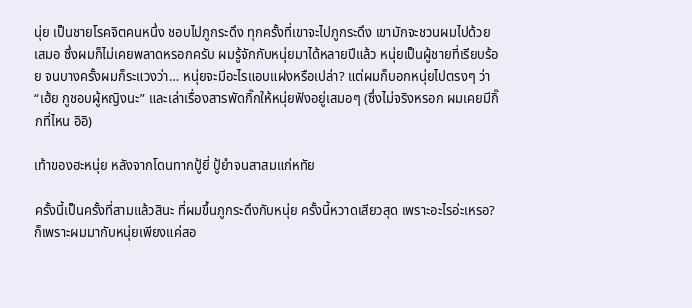นุ่ย เป็นชายโรคจิตคนหนึ่ง ชอบไปภูกระดึง ทุกครั้งที่เขาจะไปภูกระดึง เขามักจะชวนผมไปด้วยเสมอ ซึ่งผมก็ไม่เคยพลาดหรอกครับ ผมรู้จักกับหนุ่ยมาได้หลายปีแล้ว หนุ่ยเป็นผู้ชายที่เรียบร้อย จนบางครั้งผมก็ระแวงว่า… หนุ่ยจะมีอะไรแอบแฝงหรือเปล่า? แต่ผมก็บอกหนุ่ยไปตรงๆ ว่า “เฮ้ย กูชอบผู้หญิงนะ” และเล่าเรื่องสารพัดกิ๊กให้หนุ่ยฟังอยู่เสมอๆ (ซึ่งไม่จริงหรอก ผมเคยมีกิ๊กที่ไหน อิอิ)

เท้าของฮะหนุ่ย หลังจากโดนทากปู้ยี่ ปู้ยำจนสาสมแก่หทัย

ครั้งนี้เป็นครั้งที่สามแล้วสินะ ที่ผมขึ้นภูกระดึงกับหนุ่ย ครั้งนี้หวาดเสียวสุด เพราะอะไรอ่ะเหรอ? ก็เพราะผมมากับหนุ่ยเพียงแค่สอ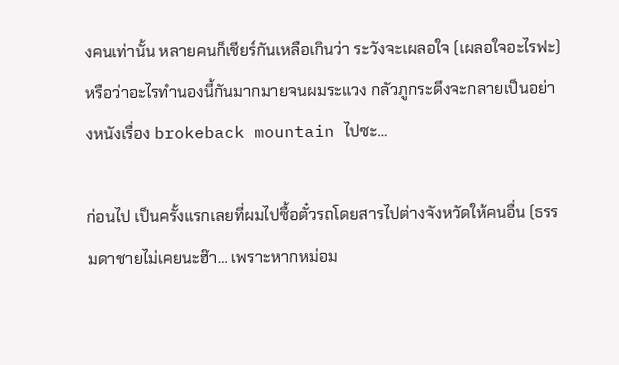งคนเท่านั้น หลายคนก็เชียร์กันเหลือเกินว่า ระวังจะเผลอใจ (เผลอใจอะไรฟะ) หรือว่าอะไรทำนองนี้กันมากมายจนผมระแวง กลัวภูกระดึงจะกลายเป็นอย่างหนังเรื่อง brokeback mountain ไปซะ…

ก่อนไป เป็นครั้งแรกเลยที่ผมไปซื้อตั๋วรถโดยสารไปต่างจังหวัดให้คนอื่น (ธรรมดาชายไม่เคยนะฮ๊า… เพราะหากหม่อม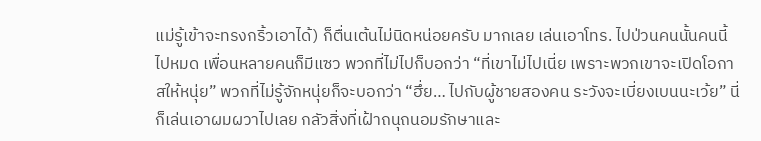แม่รู้เข้าจะทรงกริ้วเอาได้) ก็ตื่นเต้นไม่นิดหน่อยครับ มากเลย เล่นเอาโทร. ไปป่วนคนนั้นคนนี้ไปหมด เพื่อนหลายคนก็มีแซว พวกที่ไม่ไปก็บอกว่า “ที่เขาไม่ไปเนี่ย เพราะพวกเขาจะเปิดโอกาสให้หนุ่ย” พวกที่ไม่รู้จักหนุ่ยก็จะบอกว่า “ฮึ่ย… ไปกับผู้ชายสองคน ระวังจะเบี่ยงเบนนะเว้ย” นี่ก็เล่นเอาผมผวาไปเลย กลัวสิ่งที่เฝ้าถนุถนอมรักษาและ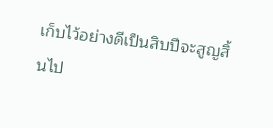เก็บไว้อย่างดีเป็นสิบปีจะสูญสิ้นไป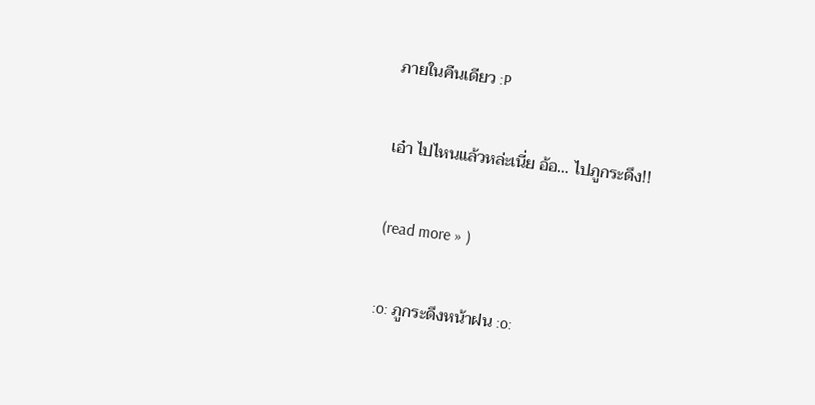ภายในคืนเดียว :P

เอ๋า ไปไหนแล้วหล่ะเนี่ย อ้อ… ไปภูกระดึง!!

(read more » )

:o: ภูกระดึงหน้าฝน :o: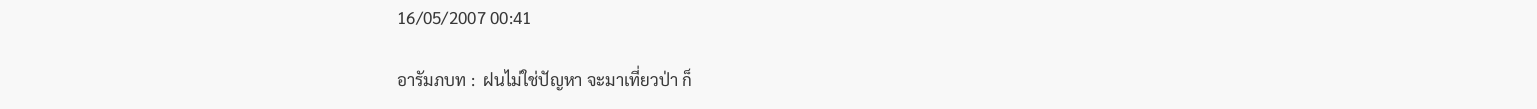16/05/2007 00:41

อารัมภบท :  ฝนไม่ใช่ปัญหา จะมาเที่ยวป่า ก็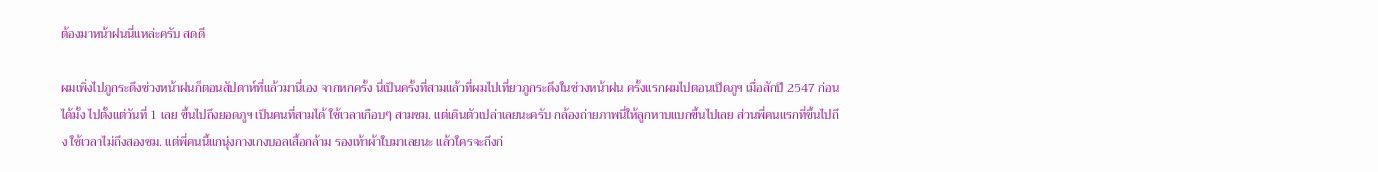ต้องมาหน้าฝนนี่แหล่ะครับ สดดี

ผมเพิ่งไปภูกระดึงช่วงหน้าฝนก็ตอนสัปดาห์ที่แล้วมานี่เอง จากหกครั้ง นี่เป็นครั้งที่สามแล้วที่ผมไปเที่ยวภูกระดึงในช่วงหน้าฝน ครั้งแรกผมไปตอนเปิดภูฯ เมื่อสักปี 2547 ก่อนได้มั้ง ไปตั้งแต่วันที่ 1 เลย ขึ้นไปถึงยอดภูฯ เป็นคนที่สามได้ ใช้เวลาเกือบๆ สามชม. แต่เดินตัวเปล่าเลยนะครับ กล้องถ่ายภาพนี่ให้ลูกหาบแบกขึ้นไปเลย ส่วนพี่คนแรกที่ขึ้นไปถึง ใช้เวลาไม่ถึงสองชม. แต่พี่คนนี้แกนุ่งกางเกงบอลเสื้อกล้าม รองเท้าผ้าใบมาเลยนะ แล้วใครจะถึงก่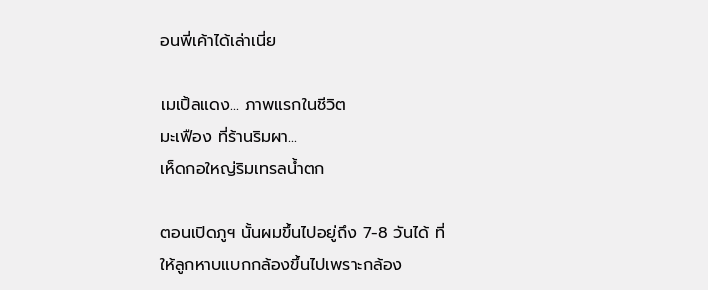อนพี่เค้าได้เล่าเนี่ย

เมเปิ้ลแดง... ภาพแรกในชีวิต
มะเฟือง ที่ร้านริมผา...
เห็ดกอใหญ่ริมเทรลน้ำตก

ตอนเปิดภูฯ นั้นผมขึ้นไปอยู่ถึง 7-8 วันได้ ที่ให้ลูกหาบแบกกล้องขึ้นไปเพราะกล้อง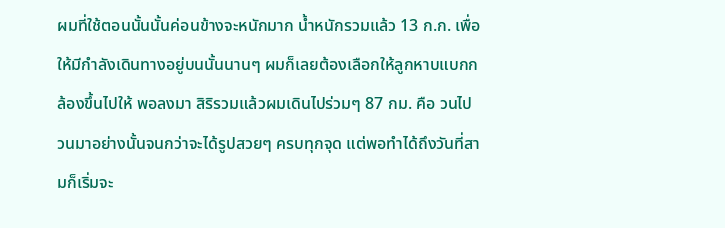ผมที่ใช้ตอนนั้นนั้นค่อนข้างจะหนักมาก น้ำหนักรวมแล้ว 13 ก.ก. เพื่อให้มีกำลังเดินทางอยู่บนนั้นนานๆ ผมก็เลยต้องเลือกให้ลูกหาบแบกกล้องขึ้นไปให้ พอลงมา สิริรวมแล้วผมเดินไปร่วมๆ 87 กม. คือ วนไป วนมาอย่างนั้นจนกว่าจะได้รูปสวยๆ ครบทุกจุด แต่พอทำได้ถึงวันที่สามก็เริ่มจะ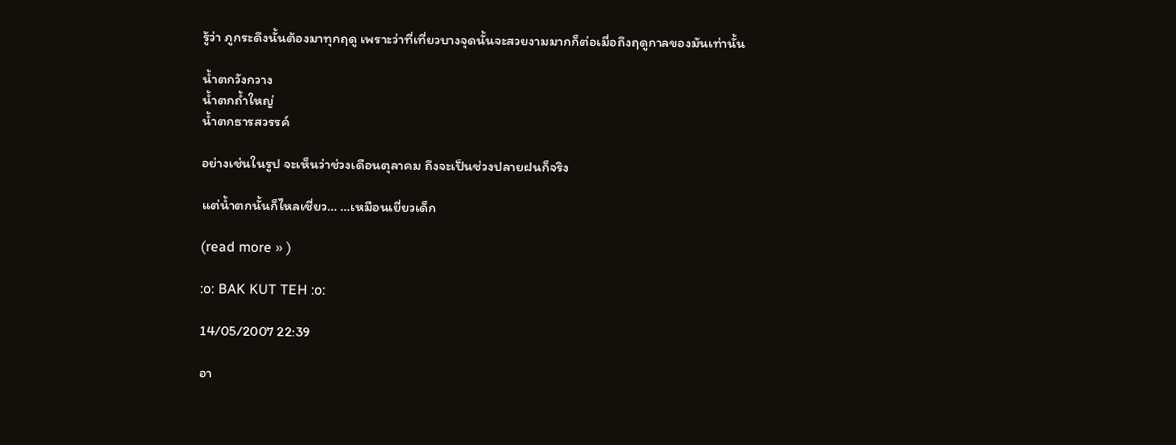รู้ว่า ภูกระดึงนั้นต้องมาทุกฤดู เพราะว่าที่เที่ยวบางจุดนั้นจะสวยงามมากก็ต่อเมื่อถึงฤดูกาลของมันเท่านั้น

น้ำตกวังกวาง
น้ำตกถ้ำใหญ่
น้ำตกธารสวรรค์

อย่างเช่นในรูป จะเห็นว่าช่วงเดือนตุลาคม ถึงจะเป็นช่วงปลายฝนก็จริง

แต่น้ำตกนั้นก็ไหลเชี่ยว… …เหมือนเยี่ยวเด็ก

(read more » )

:o: BAK KUT TEH :o:

14/05/2007 22:39

อา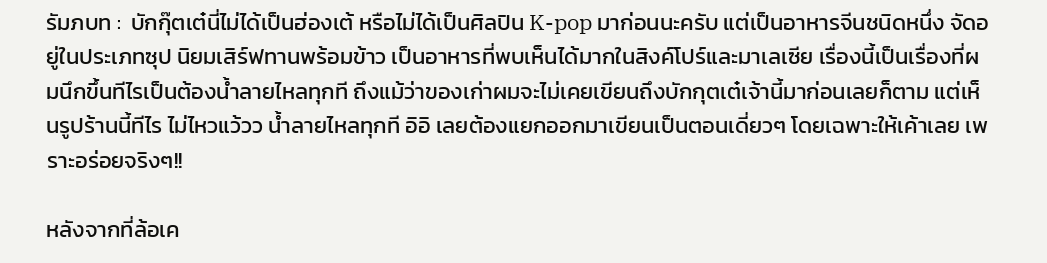รัมภบท :  บักกุ๊ตเต๋นี่ไม่ได้เป็นฮ่องเต้ หรือไม่ได้เป็นศิลปิน K-pop มาก่อนนะครับ แต่เป็นอาหารจีนชนิดหนึ่ง จัดอยู่ในประเภทซุป นิยมเสิร์ฟทานพร้อมข้าว เป็นอาหารที่พบเห็นได้มากในสิงค์โปร์และมาเลเซีย เรื่องนี้เป็นเรื่องที่ผมนึกขึ้นทีไรเป็นต้องน้ำลายไหลทุกที ถึงแม้ว่าของเก่าผมจะไม่เคยเขียนถึงบักกุตเต๋เจ้านี้มาก่อนเลยก็ตาม แต่เห็นรูปร้านนี้ทีไร ไม่ไหวแว้วว น้ำลายไหลทุกที อิอิ เลยต้องแยกออกมาเขียนเป็นตอนเดี่ยวๆ โดยเฉพาะให้เค้าเลย เพราะอร่อยจริงๆ!!

หลังจากที่ล้อเค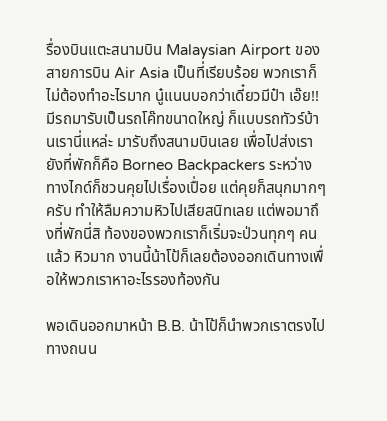รื่องบินแตะสนามบิน Malaysian Airport ของสายการบิน Air Asia เป็นที่เรียบร้อย พวกเราก็ไม่ต้องทำอะไรมาก นู๋แนนบอกว่าเดี๋ยวมีป๋า เอ๊ย!! มีรถมารับเป็นรถโค๊ทขนาดใหญ่ ก็แบบรถทัวร์บ้านเรานี่แหล่ะ มารับถึงสนามบินเลย เพื่อไปส่งเรายังที่พักก็คือ Borneo Backpackers ระหว่างทางไกด์ก็ชวนคุยไปเรื่องเปื่อย แต่คุยก็สนุกมากๆ ครับ ทำให้ลืมความหิวไปเสียสนิทเลย แต่พอมาถึงที่พักนี่สิ ท้องของพวกเราก็เริ่มจะป่วนทุกๆ คนแล้ว หิวมาก งานนี้น้าโป้ก็เลยต้องออกเดินทางเพื่อให้พวกเราหาอะไรรองท้องกัน

พอเดินออกมาหน้า B.B. น้าโป้ก็นำพวกเราตรงไปทางถนน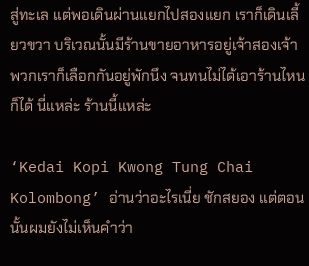สู่ทะเล แต่พอเดินผ่านแยกไปสองแยก เราก็เดินเลี้ยวขวา บริเวณนั้นมีร้านขายอาหารอยู่เจ้าสองเจ้า พวกเราก็เลือกกันอยู่พักนึง จนทนไม่ได้เอาร้านไหนก็ได้ นี่แหล่ะ ร้านนี้แหล่ะ

‘Kedai Kopi Kwong Tung Chai Kolombong’ อ่านว่าอะไรเนี่ย ชักสยอง แต่ตอนนั้นผมยังไม่เห็นคำว่า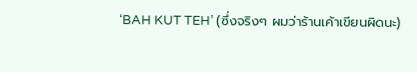‘BAH KUT TEH’ (ซึ่งจริงๆ ผมว่าร้านเค้าเขียนผิดนะ)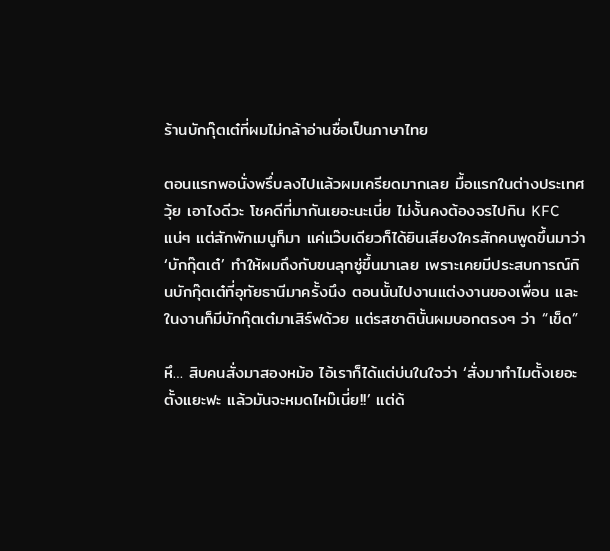ร้านบักกุ๊ตเต๋ที่ผมไม่กล้าอ่านชื่อเป็นภาษาไทย

ตอนแรกพอนั่งพรึ่บลงไปแล้วผมเครียดมากเลย มื้อแรกในต่างประเทศวุ้ย เอาไงดีวะ โชคดีที่มากันเยอะนะเนี่ย ไม่งั้นคงต้องจรไปกิน KFC แน่ๆ แต่สักพักเมนูก็มา แค่แว๊บเดียวก็ได้ยินเสียงใครสักคนพูดขึ้นมาว่า ‘บักกุ๊ตเต๋’ ทำให้ผมถึงกับขนลุกซู่ขึ้นมาเลย เพราะเคยมีประสบการณ์กินบักกุ๊ตเต๋ที่อุทัยธานีมาครั้งนึง ตอนนั้นไปงานแต่งงานของเพื่อน และในงานก็มีบักกุ๊ตเต๋มาเสิร์ฟด้วย แต่รสชาตินั้นผมบอกตรงๆ ว่า “เข็ด”

หึ… สิบคนสั่งมาสองหม้อ ไอ้เราก็ได้แต่บ่นในใจว่า ‘สั่งมาทำไมตั้งเยอะตั้งแยะฟะ แล้วมันจะหมดไหม๊เนี่ย!!’ แต่ด้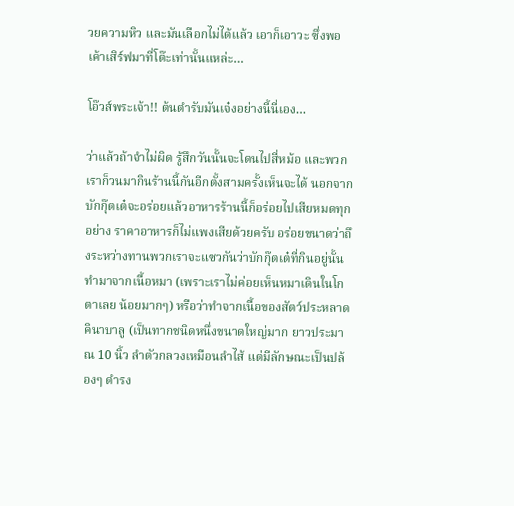วยความหิว และมันเลือกไม่ได้แล้ว เอาก็เอาวะ ซึ่งพอเค้าเสิร์ฟมาที่โต๊ะเท่านั้นแหล่ะ…

โอ๊วส์พระเจ้า!! ต้นตำรับมันเจ๋งอย่างนี้นี่เอง…

ว่าแล้วถ้าจำไม่ผิด รู้สึกวันนั้นจะโดนไปสี่หม้อ และพวกเราก็วนมากินร้านนี้กันอีกตั้งสามครั้งเห็นจะได้ นอกจากบักกุ๊ตเต๋จะอร่อยแล้วอาหารร้านนี้ก็อร่อยไปเสียหมดทุกอย่าง ราคาอาหารก็ไม่แพงเสียด้วยครับ อร่อยขนาดว่าถึงระหว่างทานพวกเราจะแซวกันว่าบักกุ๊ตเต๋ที่กินอยู่นั้นทำมาจากเนื้อหมา (เพราะเราไม่ค่อยเห็นหมาเดินในโกตาเลย น้อยมากๆ) หรือว่าทำจากเนื้อของสัตว์ประหลาดคินาบาลู (เป็นทากชนิดหนึ่งขนาดใหญ่มาก ยาวประมาณ 10 นิ้ว ลำตัวกลวงเหมือนลำไส้ แต่มีลักษณะเป็นปล้องๆ ดำรง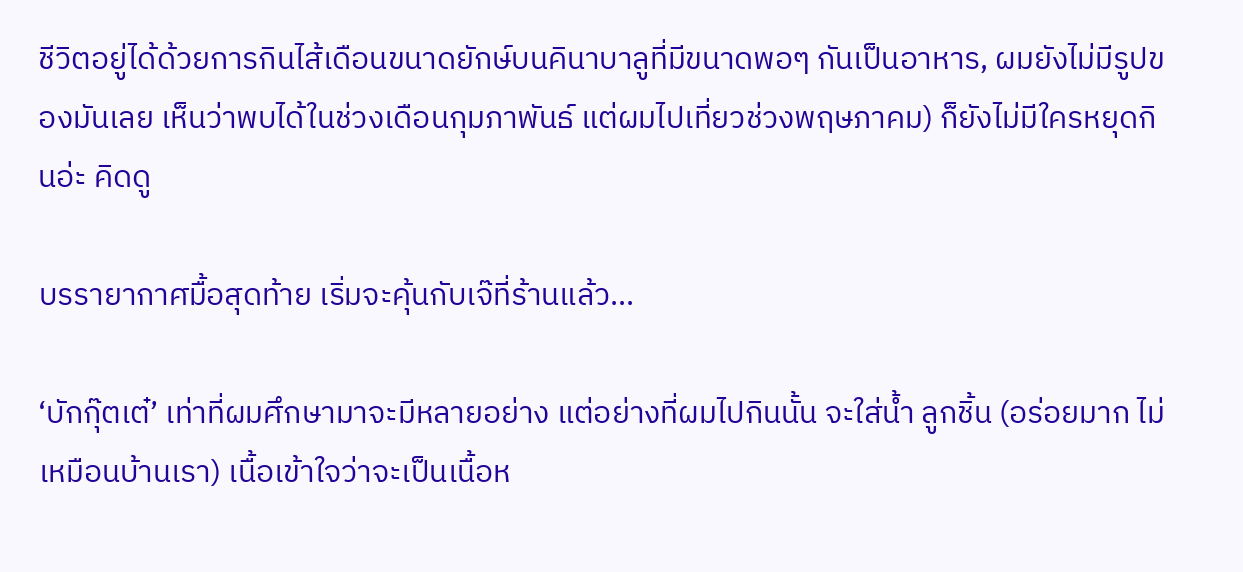ชีวิตอยู่ได้ด้วยการกินไส้เดือนขนาดยักษ์บนคินาบาลูที่มีขนาดพอๆ กันเป็นอาหาร, ผมยังไม่มีรูปของมันเลย เห็นว่าพบได้ในช่วงเดือนกุมภาพันธ์ แต่ผมไปเที่ยวช่วงพฤษภาคม) ก็ยังไม่มีใครหยุดกินอ่ะ คิดดู

บรรายากาศมื้อสุดท้าย เริ่มจะคุ้นกับเจ๊ที่ร้านแล้ว...

‘บักกุ๊ตเต๋’ เท่าที่ผมศึกษามาจะมีหลายอย่าง แต่อย่างที่ผมไปกินนั้น จะใส่น้ำ ลูกชิ้น (อร่อยมาก ไม่เหมือนบ้านเรา) เนื้อเข้าใจว่าจะเป็นเนื้อห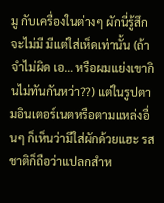มู กับเครื่องในต่างๆ ผักนี่รู้สึกจะไม่มี มีแต่ใส่เห็ดเท่านั้น (ถ้าจำไม่ผิด เอ… หรือผมแย่งเขากินไม่ทันกันหว่า??) แต่ในรูปตามอินเตอร์เนตหรือตามแหล่งอื่นๆ ก็เห็นว่ามีใส่ผักด้วยแฮะ รสชาติก็ถือว่าแปลกสำห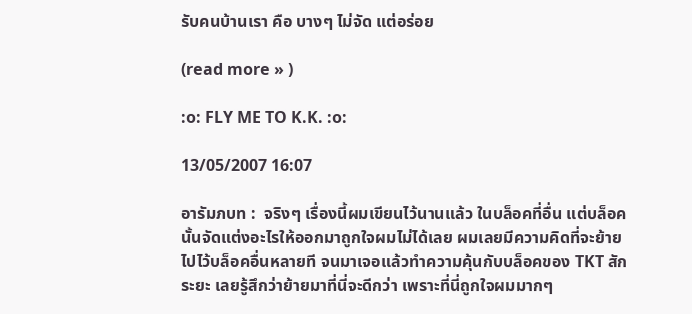รับคนบ้านเรา คือ บางๆ ไม่จัด แต่อร่อย

(read more » )

:o: FLY ME TO K.K. :o:

13/05/2007 16:07

อารัมภบท :  จริงๆ เรื่องนี้ผมเขียนไว้นานแล้ว ในบล็อคที่อื่น แต่บล็อคนั้นจัดแต่งอะไรให้ออกมาถูกใจผมไม่ได้เลย ผมเลยมีความคิดที่จะย้ายไปไว้บล็อคอื่นหลายที จนมาเจอแล้วทำความคุ้นกับบล็อคของ TKT สักระยะ เลยรู้สึกว่าย้ายมาที่นี่จะดีกว่า เพราะที่นี่ถูกใจผมมากๆ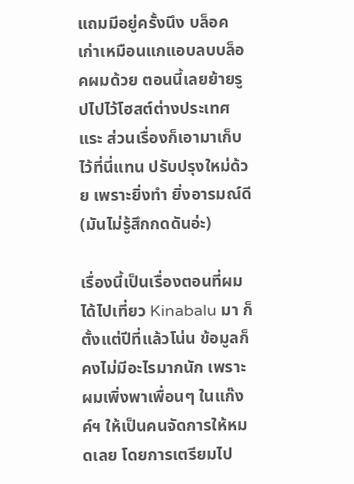แถมมีอยู่ครั้งนึง บล็อคเก่าเหมือนแกแอบลบบล็อคผมด้วย ตอนนี้เลยย้ายรูปไปไว้โฮสต์ต่างประเทศแระ ส่วนเรื่องก็เอามาเก็บไว้ที่นี่แทน ปรับปรุงใหม่ด้วย เพราะยิ่งทำ ยิ่งอารมณ์ดี (มันไม่รู้สึกกดดันอ่ะ)

เรื่องนี้เป็นเรื่องตอนที่ผมได้ไปเที่ยว Kinabalu มา ก็ตั้งแต่ปีที่แล้วโน่น ข้อมูลก็คงไม่มีอะไรมากนัก เพราะผมเพิ่งพาเพื่อนๆ ในแก๊งค์ฯ ให้เป็นคนจัดการให้หมดเลย โดยการเตรียมไป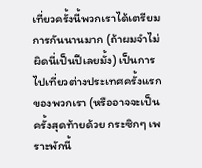เที่ยวครั้งนี้พวกเราได้เตรียมการกันนานมาก (ถ้าผมจำไม่ผิดนี่เป็นปีเลยมั้ง) เป็นการไปเที่ยวต่างประเทศครั้งแรกของพวกเรา (หรืออาจจะเป็นครั้งสุดท้ายด้วย กระซิกๆ เพราะพักนี้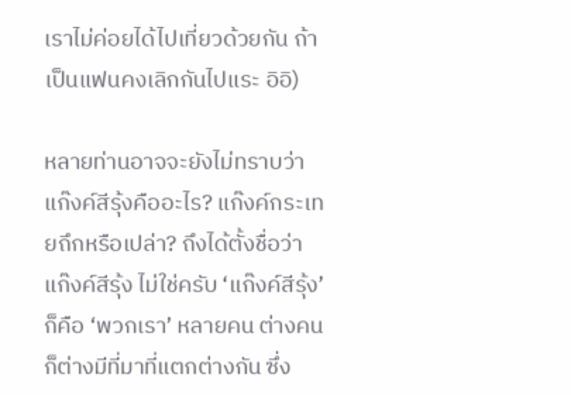เราไม่ค่อยได้ไปเที่ยวด้วยกัน ถ้าเป็นแฟนคงเลิกกันไปแระ อิอิ)

หลายท่านอาจจะยังไม่ทราบว่าแก๊งค์สีรุ้งคืออะไร? แก๊งค์กระเทยถึกหรือเปล่า? ถึงได้ตั้งชื่อว่าแก๊งค์สีรุ้ง ไม่ใช่ครับ ‘แก๊งค์สีรุ้ง’ ก็คือ ‘พวกเรา’ หลายคน ต่างคนก็ต่างมีที่มาที่แตกต่างกัน ซึ่ง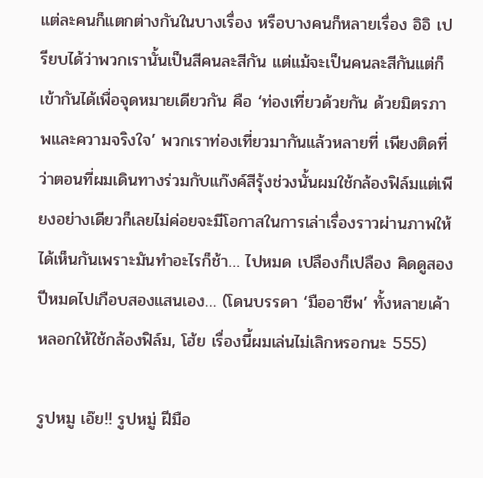แต่ละคนก็แตกต่างกันในบางเรื่อง หรือบางคนก็หลายเรื่อง อิอิ เปรียบได้ว่าพวกเรานั้นเป็นสีคนละสีกัน แต่แม้จะเป็นคนละสีกันแต่ก็เข้ากันได้เพื่อจุดหมายเดียวกัน คือ ‘ท่องเที่ยวด้วยกัน ด้วยมิตรภาพและความจริงใจ’ พวกเราท่องเที่ยวมากันแล้วหลายที่ เพียงติดที่ว่าตอนที่ผมเดินทางร่วมกับแก๊งค์สีรุ้งช่วงนั้นผมใช้กล้องฟิล์มแต่เพียงอย่างเดียวก็เลยไม่ค่อยจะมีโอกาสในการเล่าเรื่องราวผ่านภาพให้ได้เห็นกันเพราะมันทำอะไรก็ช้า… ไปหมด เปลืองก็เปลือง คิดดูสองปีหมดไปเกือบสองแสนเอง… (โดนบรรดา ‘มืออาชีพ’ ทั้งหลายเค้าหลอกให้ใช้กล้องฟิล์ม, โฮ้ย เรื่องนี้ผมเล่นไม่เลิกหรอกนะ 555)

รูปหมู เอ๊ย!! รูปหมู่ ฝีมือ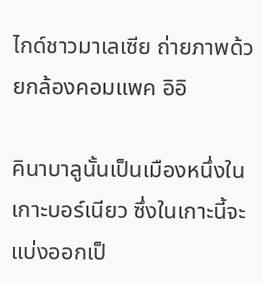ไกด์ชาวมาเลเซีย ถ่ายภาพด้วยกล้องคอมแพค อิอิ

คินาบาลูนั้นเป็นเมืองหนึ่งในเกาะบอร์เนียว ซึ่งในเกาะนี้จะแบ่งออกเป็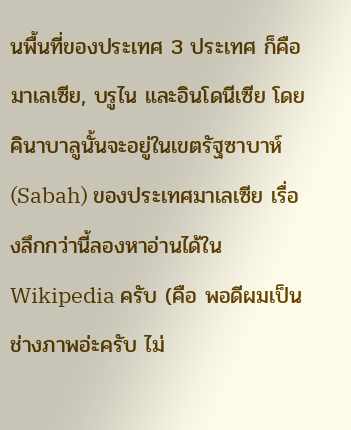นพื้นที่ของประเทศ 3 ประเทศ ก็คือ มาเลเซีย, บรูไน และอินโดนีเซีย โดยคินาบาลูนั้นจะอยู่ในเขตรัฐซาบาห์ (Sabah) ของประเทศมาเลเซีย เรื่องลึกกว่านี้ลองหาอ่านได้ใน Wikipedia ครับ (คือ พอดีผมเป็นช่างภาพอ่ะครับ ไม่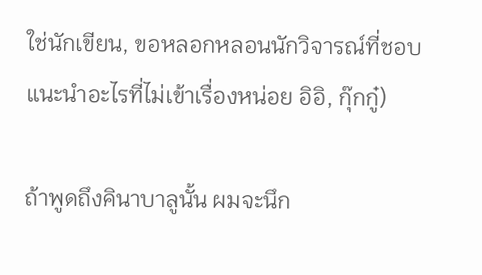ใช่นักเขียน, ขอหลอกหลอนนักวิจารณ์ที่ชอบแนะนำอะไรที่ไม่เข้าเรื่องหน่อย อิอิ, กุ๊กกู๋)

ถ้าพูดถึงคินาบาลูนั้น ผมจะนึก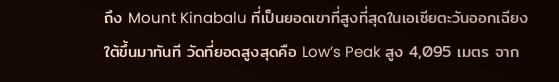ถึง Mount Kinabalu ที่เป็นยอดเขาที่สูงที่สุดในเอเซียตะวันออกเฉียงใต้ขึ้นมาทันที วัดที่ยอดสูงสุดคือ Low’s Peak สูง 4,095 เมตร จาก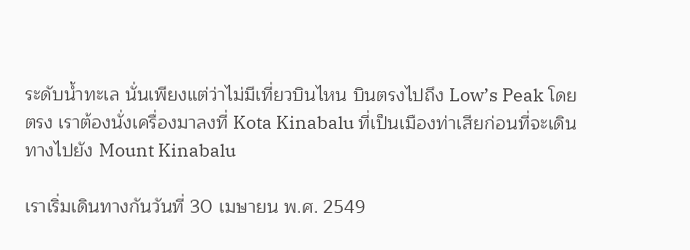ระดับน้ำทะเล นั่นเพียงแต่ว่าไม่มีเที่ยวบินไหน บินตรงไปถึง Low’s Peak โดยตรง เราต้องนั่งเครื่องมาลงที่ Kota Kinabalu ที่เป็นเมืองท่าเสียก่อนที่จะเดินทางไปยัง Mount Kinabalu

เราเริ่มเดินทางกันวันที่ 30 เมษายน พ.ศ. 2549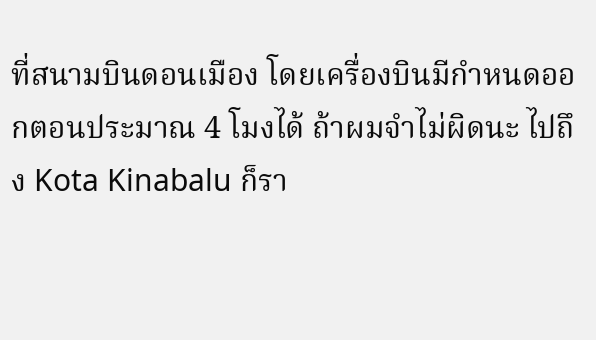ที่สนามบินดอนเมือง โดยเครื่องบินมีกำหนดออกตอนประมาณ 4 โมงได้ ถ้าผมจำไม่ผิดนะ ไปถึง Kota Kinabalu ก็รา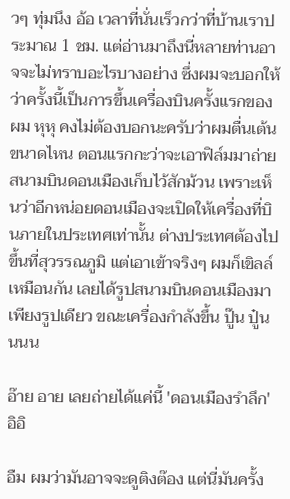วๆ ทุ่มนึง อ้อ เวลาที่นั่นเร็วกว่าที่บ้านเราประมาณ 1 ชม. แต่อ่านมาถึงนี่หลายท่านอาจจะไม่ทราบอะไรบางอย่าง ซึ่งผมจะบอกให้ว่าครั้งนี้เป็นการขึ้นเครื่องบินครั้งแรกของผม หุหุ คงไม่ต้องบอกนะครับว่าผมตื่นเต้นขนาดไหน ตอนแรกกะว่าจะเอาฟิล์มมาถ่ายสนามบินดอนเมืองเก็บไว้สักม้วน เพราะเห็นว่าอีกหน่อยดอนเมืองจะเปิดให้เครื่องที่บินภายในประเทศเท่านั้น ต่างประเทศต้องไปขึ้นที่สุวรรณภูมิ แต่เอาเข้าจริงๆ ผมก็เขิลล์เหมือนกัน เลยได้รูปสนามบินดอนเมืองมาเพียงรูปเดียว ขณะเครื่องกำลังขึ้น ปู๊น ปู๋นนนน

อ๊าย อาย เลยถ่ายได้แค่นี้ 'ดอนเมืองรำลึก' อิอิ

อืม ผมว่ามันอาจจะดูติงต๊อง แต่นี่มันครั้ง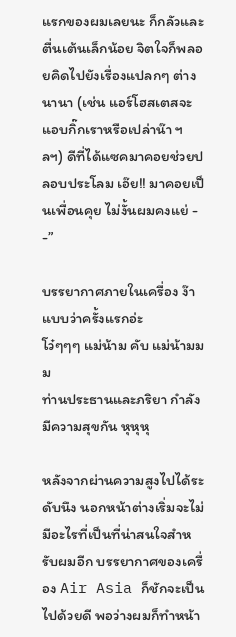แรกของผมเลยนะ ก็กลัวและตื่นเต้นเล็กน้อย จิตใจก็พลอยคิดไปยังเรื่องแปลกๆ ต่างนานา (เช่น แอร์โฮสเตสจะแอบกิ๊กเราหรือเปล่าน๊า ฯลฯ) ดีที่ได้แซคมาคอยช่วยปลอบประโลม เอ๊ย!! มาคอยเป็นเพื่อนคุย ไม่งั้นผมคงแย่ - -”

บรรยากาศภายในเครื่อง ง๊า แบบว่าครั้งแรกอ่ะ
โว๋ๆๆๆ แม่น้าม คับ แม่น้ามมม
ท่านประธานและภริยา กำลังมีความสุขกัน หุหุหุ

หลังจากผ่านความสูงไปได้ระดับนึง นอกหน้าต่างเริ่มจะไม่มีอะไรที่เป็นที่น่าสนใจสำหรับผมอีก บรรยากาศของเครื่อง Air Asia ก็ชักจะเป็นไปด้วยดี พอว่างผมก็ทำหน้า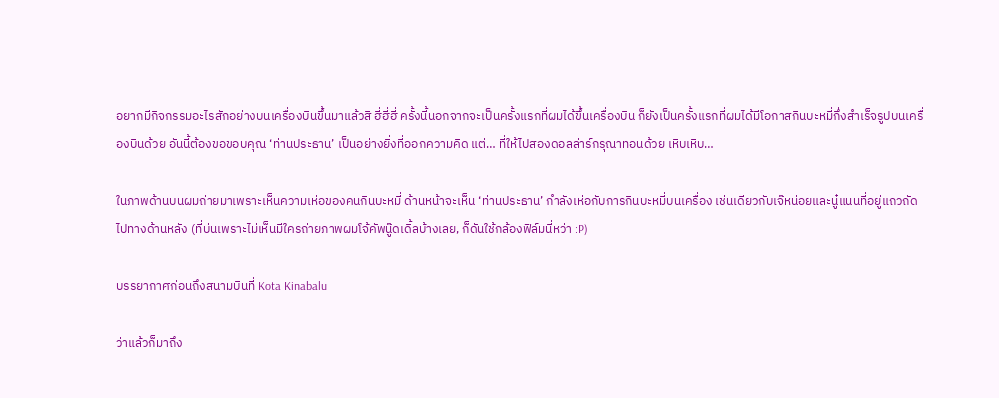อยากมีกิจกรรมอะไรสักอย่างบนเครื่องบินขึ้นมาแล้วสิ ฮี่ฮี่ฮี่ ครั้งนี้นอกจากจะเป็นครั้งแรกที่ผมได้ขึ้นเครื่องบิน ก็ยังเป็นครั้งแรกที่ผมได้มีโอกาสกินบะหมี่กึ่งสำเร็จรูปบนเครื่องบินด้วย อันนี้ต้องขอขอบคุณ ‘ท่านประธาน’ เป็นอย่างยิ่งที่ออกความคิด แต่… ที่ให้ไปสองดอลล่าร์กรุณาทอนด้วย เหิบเหิบ…

ในภาพด้านบนผมถ่ายมาเพราะเห็นความเห่อของคนกินบะหมี่ ด้านหน้าจะเห็น ‘ท่านประธาน’ กำลังเห่อกับการกินบะหมี่บนเครื่อง เช่นเดียวกับเจ๊หน่อยและนู๋แนนที่อยู่แถวถัดไปทางด้านหลัง (ที่บ่นเพราะไม่เห็นมีใครถ่ายภาพผมโจ้คัพนู๊ดเดิ้ลบ้างเลย, ก็ดันใช้กล้องฟิล์มนี่หว่า :P)

บรรยากาศก่อนถึงสนามบินที่ Kota Kinabalu

ว่าแล้วก็มาถึง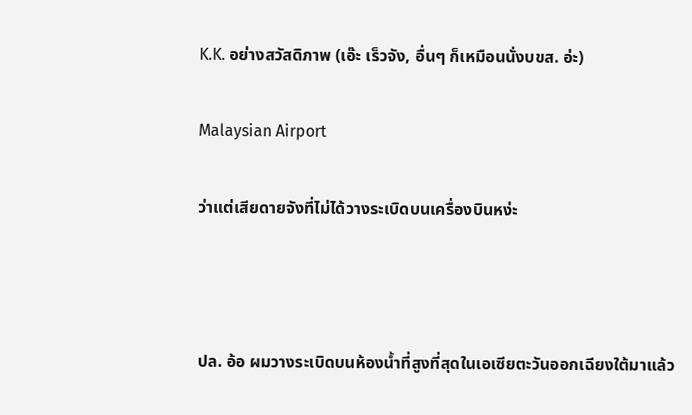K.K. อย่างสวัสดิภาพ (เอ๊ะ เร็วจัง, อื่นๆ ก็เหมือนนั่งบขส. อ่ะ)

Malaysian Airport

ว่าแต่เสียดายจังที่ไม่ได้วางระเบิดบนเครื่องบินหง่ะ



ปล. อ้อ ผมวางระเบิดบนห้องน้ำที่สูงที่สุดในเอเซียตะวันออกเฉียงใต้มาแล้ว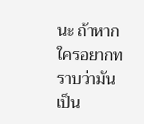นะ ถ้าหากใครอยากทราบว่ามันเป็น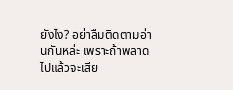ยังไง? อย่าลืมติดตามอ่านกันหล่ะ เพราะถ้าพลาดไปแล้วจะเสีย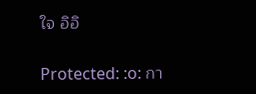ใจ อิอิ

Protected: :o: กา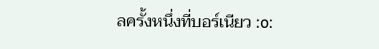ลครั้งหนึ่งที่บอร์เนียว :o: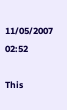11/05/2007 02:52

This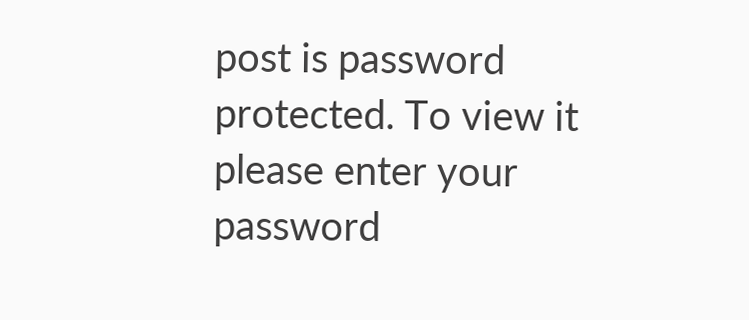post is password protected. To view it please enter your password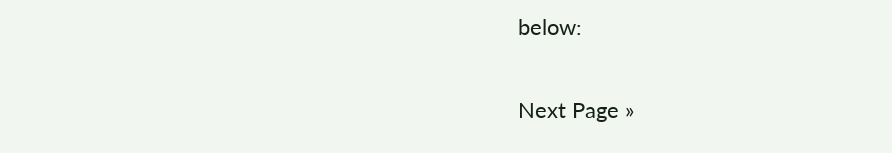below:

Next Page »